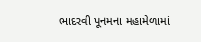ભાદરવી પૂનમના મહામેળામાં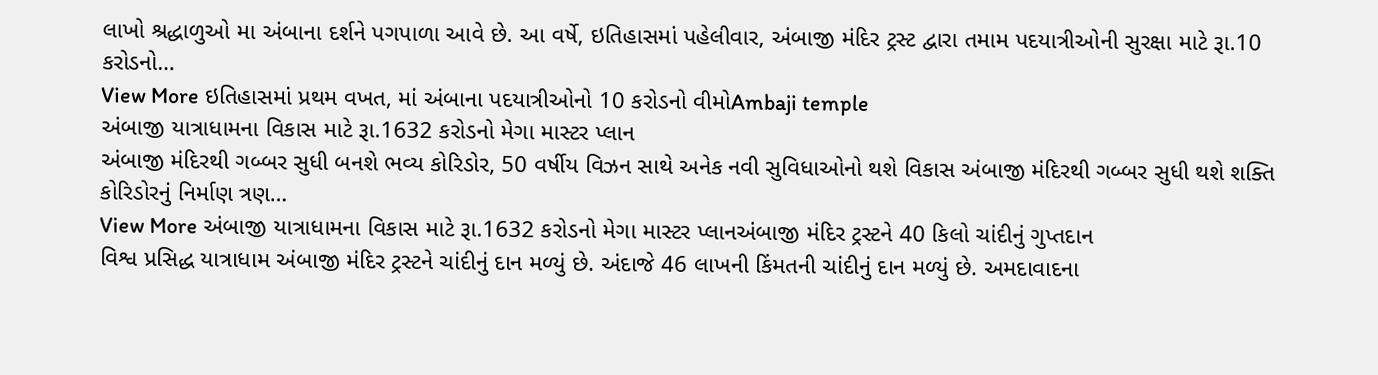લાખો શ્રદ્ધાળુઓ મા અંબાના દર્શને પગપાળા આવે છે. આ વર્ષે, ઇતિહાસમાં પહેલીવાર, અંબાજી મંદિર ટ્રસ્ટ દ્વારા તમામ પદયાત્રીઓની સુરક્ષા માટે રૂા.10 કરોડનો…
View More ઇતિહાસમાં પ્રથમ વખત, માં અંબાના પદયાત્રીઓનો 10 કરોડનો વીમોAmbaji temple
અંબાજી યાત્રાધામના વિકાસ માટે રૂા.1632 કરોડનો મેગા માસ્ટર પ્લાન
અંબાજી મંદિરથી ગબ્બર સુધી બનશે ભવ્ય કોરિડોર, 50 વર્ષીય વિઝન સાથે અનેક નવી સુવિધાઓનો થશે વિકાસ અંબાજી મંદિરથી ગબ્બર સુધી થશે શક્તિ કોરિડોરનું નિર્માણ ત્રણ…
View More અંબાજી યાત્રાધામના વિકાસ માટે રૂા.1632 કરોડનો મેગા માસ્ટર પ્લાનઅંબાજી મંદિર ટ્રસ્ટને 40 કિલો ચાંદીનું ગુપ્તદાન
વિશ્વ પ્રસિદ્ધ યાત્રાધામ અંબાજી મંદિર ટ્રસ્ટને ચાંદીનું દાન મળ્યું છે. અંદાજે 46 લાખની કિંમતની ચાંદીનું દાન મળ્યું છે. અમદાવાદના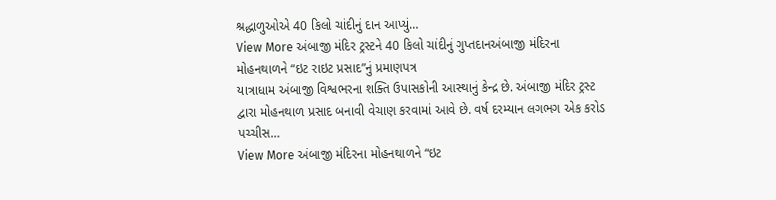શ્રદ્ધાળુઓએ 40 કિલો ચાંદીનું દાન આપ્યું…
View More અંબાજી મંદિર ટ્રસ્ટને 40 કિલો ચાંદીનું ગુપ્તદાનઅંબાજી મંદિરના મોહનથાળને “ઇટ રાઇટ પ્રસાદ”નું પ્રમાણપત્ર
યાત્રાધામ અંબાજી વિશ્વભરના શક્તિ ઉપાસકોની આસ્થાનું કેન્દ્ર છે. અંબાજી મંદિર ટ્રસ્ટ દ્વારા મોહનથાળ પ્રસાદ બનાવી વેચાણ કરવામાં આવે છે. વર્ષ દરમ્યાન લગભગ એક કરોડ પચ્ચીસ…
View More અંબાજી મંદિરના મોહનથાળને “ઇટ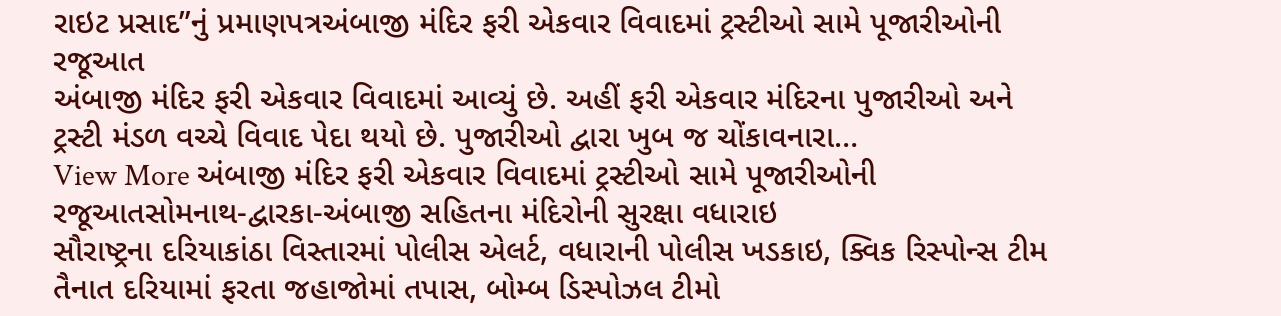રાઇટ પ્રસાદ”નું પ્રમાણપત્રઅંબાજી મંદિર ફરી એકવાર વિવાદમાં ટ્રસ્ટીઓ સામે પૂજારીઓની રજૂઆત
અંબાજી મંદિર ફરી એકવાર વિવાદમાં આવ્યું છે. અહીં ફરી એકવાર મંદિરના પુજારીઓ અને ટ્રસ્ટી મંડળ વચ્ચે વિવાદ પેદા થયો છે. પુજારીઓ દ્વારા ખુબ જ ચોંકાવનારા…
View More અંબાજી મંદિર ફરી એકવાર વિવાદમાં ટ્રસ્ટીઓ સામે પૂજારીઓની રજૂઆતસોમનાથ-દ્વારકા-અંબાજી સહિતના મંદિરોની સુરક્ષા વધારાઇ
સૌરાષ્ટ્રના દરિયાકાંઠા વિસ્તારમાં પોલીસ એલર્ટ, વધારાની પોલીસ ખડકાઇ, ક્વિક રિસ્પોન્સ ટીમ તૈનાત દરિયામાં ફરતા જહાજોમાં તપાસ, બોમ્બ ડિસ્પોઝલ ટીમો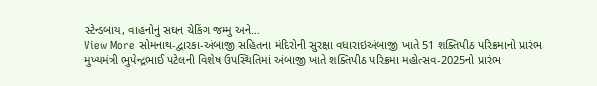સ્ટેન્ડબાય, વાહનોનું સઘન ચેકિંગ જમ્મુ અને…
View More સોમનાથ-દ્વારકા-અંબાજી સહિતના મંદિરોની સુરક્ષા વધારાઇઅંબાજી ખાતે 51 શક્તિપીઠ પરિક્રમાનો પ્રારંભ
મુખ્યમંત્રી ભુપેન્દ્રભાઈ પટેલની વિશેષ ઉપસ્થિતિમાં અંબાજી ખાતે શક્તિપીઠ પરિક્રમા મહોત્સવ-2025નો પ્રારંભ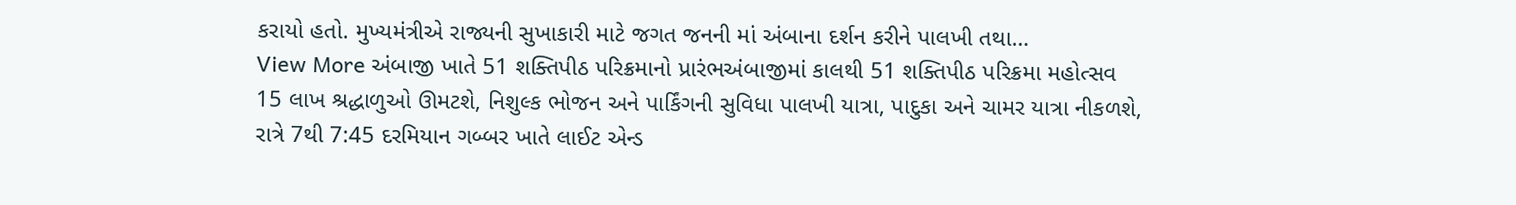કરાયો હતો. મુખ્યમંત્રીએ રાજ્યની સુખાકારી માટે જગત જનની માં અંબાના દર્શન કરીને પાલખી તથા…
View More અંબાજી ખાતે 51 શક્તિપીઠ પરિક્રમાનો પ્રારંભઅંબાજીમાં કાલથી 51 શક્તિપીઠ પરિક્રમા મહોત્સવ
15 લાખ શ્રદ્ધાળુઓ ઊમટશે, નિશુલ્ક ભોજન અને પાર્કિંગની સુવિધા પાલખી યાત્રા, પાદુકા અને ચામર યાત્રા નીકળશે, રાત્રે 7થી 7:45 દરમિયાન ગબ્બર ખાતે લાઈટ એન્ડ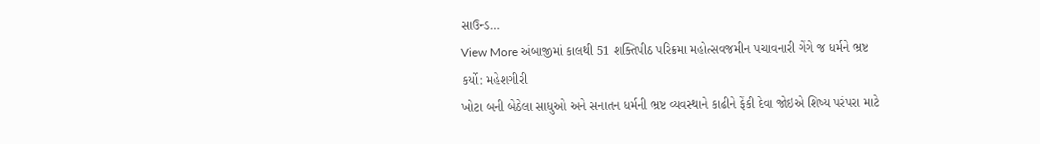સાઉન્ડ…
View More અંબાજીમાં કાલથી 51 શક્તિપીઠ પરિક્રમા મહોત્સવજમીન પચાવનારી ગેંગે જ ધર્મને ભ્રષ્ટ કર્યો: મહેશગીરી
ખોટા બની બેઠેલા સાધુઓ અને સનાતન ધર્મની ભ્રષ્ટ વ્યવસ્થાને કાઢીને ફેંકી દેવા જોઇએ શિષ્ય પરંપરા માટે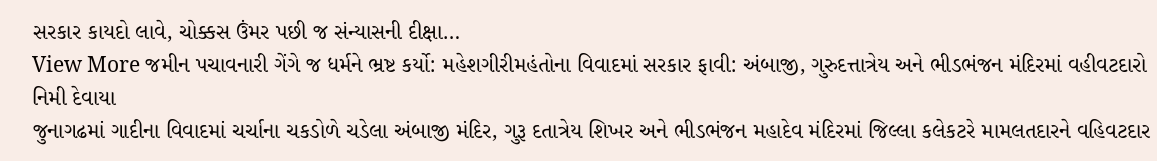સરકાર કાયદો લાવે, ચોક્કસ ઉંમર પછી જ સંન્યાસની દીક્ષા…
View More જમીન પચાવનારી ગેંગે જ ધર્મને ભ્રષ્ટ કર્યો: મહેશગીરીમહંતોના વિવાદમાં સરકાર ફાવી: અંબાજી, ગુરુદત્તાત્રેય અને ભીડભંજન મંદિરમાં વહીવટદારો નિમી દેવાયા
જુનાગઢમાં ગાદીના વિવાદમાં ચર્ચાના ચકડોળે ચડેલા અંબાજી મંદિર, ગુરૂ દતાત્રેય શિખર અને ભીડભંજન મહાદેવ મંદિરમાં જિલ્લા કલેકટરે મામલતદારને વહિવટદાર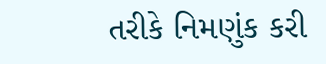તરીકે નિમણુંક કરી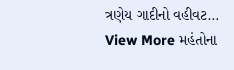ત્રણેય ગાદીનો વહીવટ…
View More મહંતોના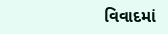વિવાદમાં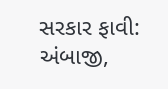સરકાર ફાવી: અંબાજી,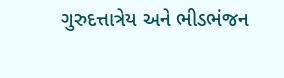ગુરુદત્તાત્રેય અને ભીડભંજન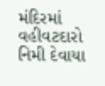મંદિરમાં વહીવટદારો નિમી દેવાયા